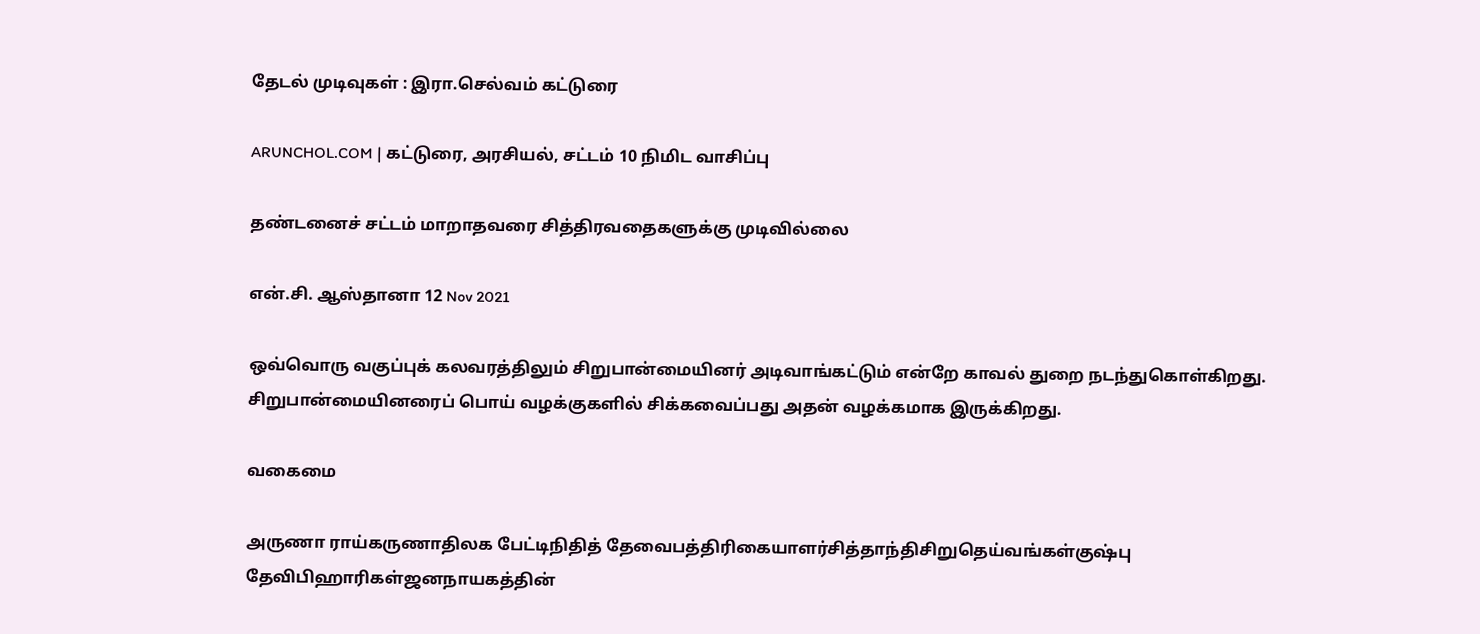தேடல் முடிவுகள் : இரா.செல்வம் கட்டுரை

ARUNCHOL.COM | கட்டுரை, அரசியல், சட்டம் 10 நிமிட வாசிப்பு

தண்டனைச் சட்டம் மாறாதவரை சித்திரவதைகளுக்கு முடிவில்லை

என்.சி. ஆஸ்தானா 12 Nov 2021

ஒவ்வொரு வகுப்புக் கலவரத்திலும் சிறுபான்மையினர் அடிவாங்கட்டும் என்றே காவல் துறை நடந்துகொள்கிறது. சிறுபான்மையினரைப் பொய் வழக்குகளில் சிக்கவைப்பது அதன் வழக்கமாக இருக்கிறது.

வகைமை

அருணா ராய்கருணாதிலக பேட்டிநிதித் தேவைபத்திரிகையாளர்சித்தாந்திசிறுதெய்வங்கள்குஷ்பு தேவிபிஹாரிகள்ஜனநாயகத்தின்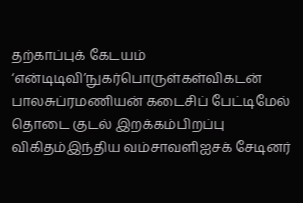தற்காப்புக் கேடயம் ‘என்டிடிவி’நுகர்பொருள்கள்விகடன் பாலசுப்ரமணியன் கடைசிப் பேட்டிமேல் தொடை குடல் இறக்கம்பிறப்பு விகிதம்இந்திய வம்சாவளிஐசக் சேடினர்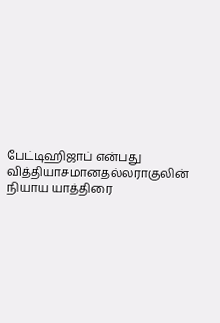பேட்டிஹிஜாப் என்பது வித்தியாசமானதல்லராகுலின் நியாய யாத்திரை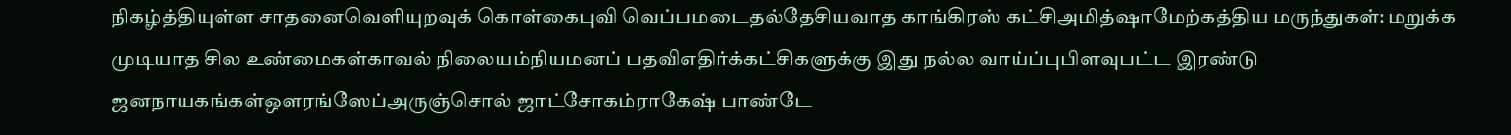நிகழ்த்தியுள்ள சாதனைவெளியுறவுக் கொள்கைபுவி வெப்பமடைதல்தேசியவாத காங்கிரஸ் கட்சிஅமித்ஷாமேற்கத்திய மருந்துகள்: மறுக்க முடியாத சில உண்மைகள்காவல் நிலையம்நியமனப் பதவிஎதிர்க்கட்சிகளுக்கு இது நல்ல வாய்ப்புபிளவுபட்ட இரண்டு ஜனநாயகங்கள்ஔரங்ஸேப்அருஞ்சொல் ஜாட்சோகம்ராகேஷ் பாண்டே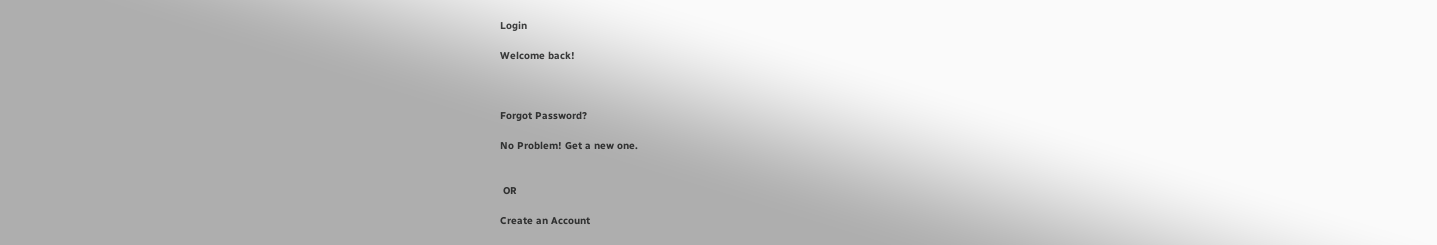Login

Welcome back!



Forgot Password?

No Problem! Get a new one.


 OR

Create an Account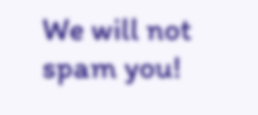We will not spam you!